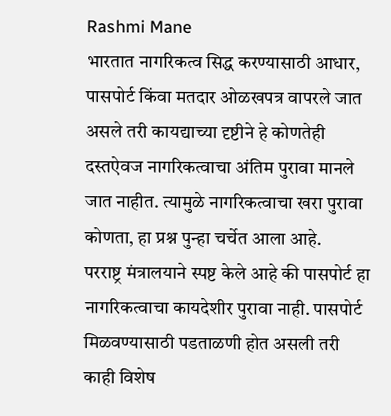Rashmi Mane
भारतात नागरिकत्व सिद्ध करण्यासाठी आधार, पासपोर्ट किंवा मतदार ओळखपत्र वापरले जात असले तरी कायद्याच्या दृष्टीने हे कोणतेही दस्तऐवज नागरिकत्वाचा अंतिम पुरावा मानले जात नाहीत. त्यामुळे नागरिकत्वाचा खरा पुरावा कोणता, हा प्रश्न पुन्हा चर्चेत आला आहे.
परराष्ट्र मंत्रालयाने स्पष्ट केले आहे की पासपोर्ट हा नागरिकत्वाचा कायदेशीर पुरावा नाही. पासपोर्ट मिळवण्यासाठी पडताळणी होत असली तरी काही विशेष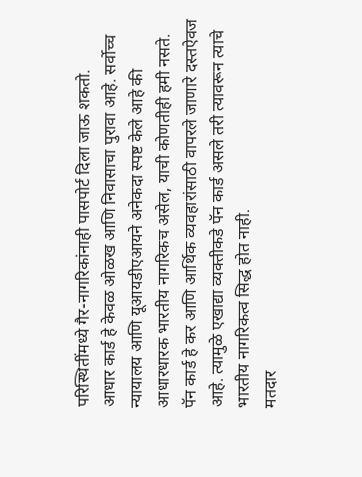परिस्थितींमध्ये गैर-नागरिकांनाही पासपोर्ट दिला जाऊ शकतो.
आधार कार्ड हे केवळ ओळख आणि निवासाचा पुरावा आहे. सर्वोच्च न्यायालय आणि यूआयडीएआयने अनेकदा स्पष्ट केले आहे की आधारधारक भारतीय नागरिकच असेल, याची कोणतीही हमी नसते.
पॅन कार्ड हे कर आणि आर्थिक व्यवहारांसाठी वापरले जाणारे दस्तऐवज आहे. त्यामुळे एखाद्या व्यक्तीकडे पॅन कार्ड असले तरी त्यावरून त्याचे भारतीय नागरिकत्व सिद्ध होत नाही.
मतदार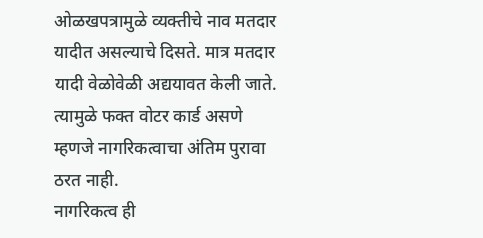ओळखपत्रामुळे व्यक्तीचे नाव मतदार यादीत असल्याचे दिसते. मात्र मतदार यादी वेळोवेळी अद्ययावत केली जाते. त्यामुळे फक्त वोटर कार्ड असणे म्हणजे नागरिकत्वाचा अंतिम पुरावा ठरत नाही.
नागरिकत्व ही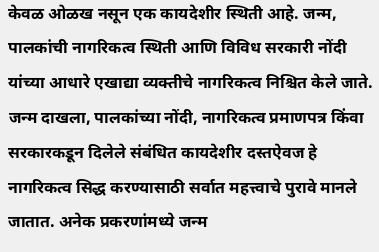केवळ ओळख नसून एक कायदेशीर स्थिती आहे. जन्म, पालकांची नागरिकत्व स्थिती आणि विविध सरकारी नोंदी यांच्या आधारे एखाद्या व्यक्तीचे नागरिकत्व निश्चित केले जाते.
जन्म दाखला, पालकांच्या नोंदी, नागरिकत्व प्रमाणपत्र किंवा सरकारकडून दिलेले संबंधित कायदेशीर दस्तऐवज हे नागरिकत्व सिद्ध करण्यासाठी सर्वात महत्त्वाचे पुरावे मानले जातात. अनेक प्रकरणांमध्ये जन्म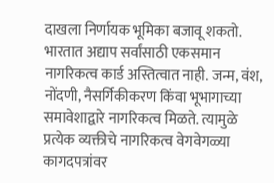दाखला निर्णायक भूमिका बजावू शकतो.
भारतात अद्याप सर्वांसाठी एकसमान नागरिकत्व कार्ड अस्तित्वात नाही. जन्म, वंश, नोंदणी, नैसर्गिकीकरण किंवा भूभागाच्या समावेशाद्वारे नागरिकत्व मिळते. त्यामुळे प्रत्येक व्यक्तीचे नागरिकत्व वेगवेगळ्या कागदपत्रांवर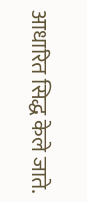आधारित सिद्ध केले जाते.